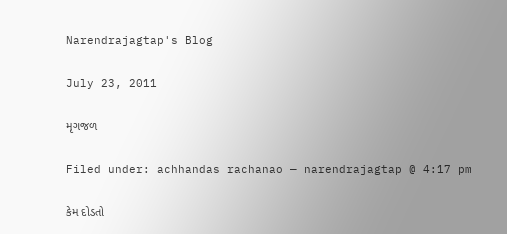Narendrajagtap's Blog

July 23, 2011

મૃગજળ

Filed under: achhandas rachanao — narendrajagtap @ 4:17 pm

કેમ દોડતો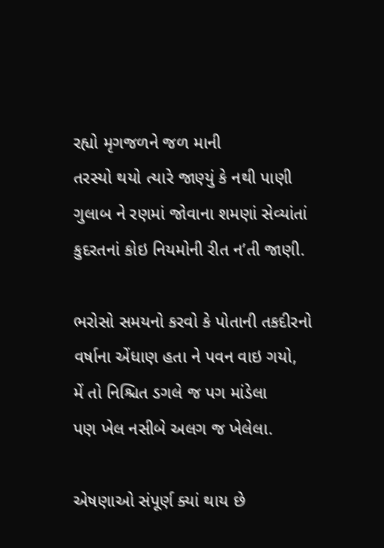રહ્યો મૃગજળને જળ માની
તરસ્યો થયો ત્યારે જાણ્યું કે નથી પાણી
ગુલાબ ને રણમાં જોવાના શમણાં સેવ્યાંતાં
કુદરતનાં કોઇ નિયમોની રીત ન’તી જાણી.

ભરોસો સમયનો કરવો કે પોતાની તકદીરનો
વર્ષાના એંધાણ હતા ને પવન વાઇ ગયો,
મેં તો નિશ્ચિત ડગલે જ પગ માંડેલા
પણ ખેલ નસીબે અલગ જ ખેલેલા.

એષણાઓ સંપૂર્ણ ક્યાં થાય છે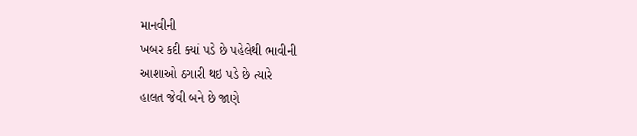માનવીની
ખબર કદી ક્યાં પડે છે પહેલેથી ભાવીની
આશાઓ ઠગારી થઇ પડે છે ત્યારે
હાલત જેવી બને છે જાણે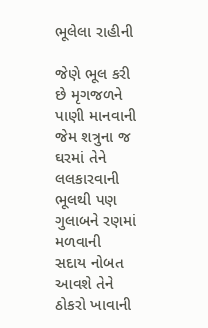ભૂલેલા રાહીની

જેણે ભૂલ કરી છે મૃગજળને પાણી માનવાની
જેમ શત્રુના જ ઘરમાં તેને લલકારવાની
ભૂલથી પણ ગુલાબને રણમાં મળવાની
સદાય નોબત આવશે તેને ઠોકરો ખાવાની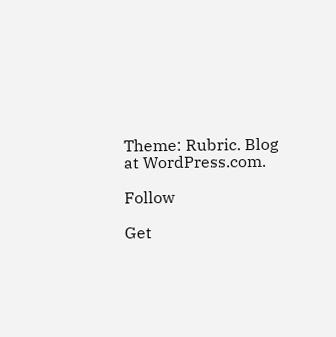Theme: Rubric. Blog at WordPress.com.

Follow

Get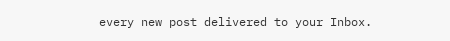every new post delivered to your Inbox.